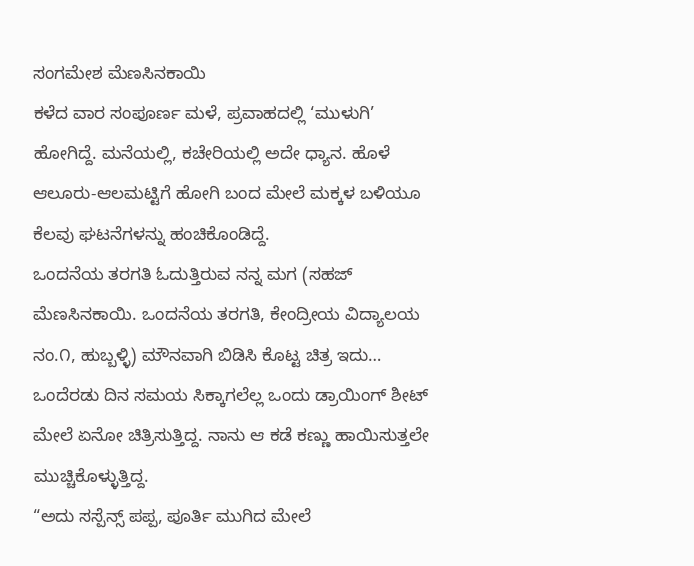ಸಂಗಮೇಶ ಮೆಣಸಿನಕಾಯಿ
ಕಳೆದ ವಾರ ಸಂಪೂರ್ಣ ಮಳೆ, ಪ್ರವಾಹದಲ್ಲಿ ‘ಮುಳುಗಿ’ ಹೋಗಿದ್ದೆ. ಮನೆಯಲ್ಲಿ, ಕಚೇರಿಯಲ್ಲಿ ಅದೇ ಧ್ಯಾನ. ಹೊಳೆ ಆಲೂರು-ಆಲಮಟ್ಟಿಗೆ ಹೋಗಿ ಬಂದ ಮೇಲೆ ಮಕ್ಕಳ ಬಳಿಯೂ ಕೆಲವು ಘಟನೆಗಳನ್ನು ಹಂಚಿಕೊಂಡಿದ್ದೆ.
ಒಂದನೆಯ ತರಗತಿ ಓದುತ್ತಿರುವ ನನ್ನ ಮಗ (ಸಹಜ್ ಮೆಣಸಿನಕಾಯಿ. ಒಂದನೆಯ ತರಗತಿ, ಕೇಂದ್ರೀಯ ವಿದ್ಯಾಲಯ ನಂ.೧, ಹುಬ್ಬಳ್ಳಿ) ಮೌನವಾಗಿ ಬಿಡಿಸಿ ಕೊಟ್ಟ ಚಿತ್ರ ಇದು…
ಒಂದೆರಡು ದಿನ ಸಮಯ ಸಿಕ್ಕಾಗಲೆಲ್ಲ ಒಂದು ಡ್ರಾಯಿಂಗ್ ಶೀಟ್ ಮೇಲೆ ಏನೋ ಚಿತ್ರಿಸುತ್ತಿದ್ದ. ನಾನು ಆ ಕಡೆ ಕಣ್ಣು ಹಾಯಿಸುತ್ತಲೇ ಮುಚ್ಚಿಕೊಳ್ಳುತ್ತಿದ್ದ.
“ಅದು ಸಸ್ಪೆನ್ಸ್ ಪಪ್ಪ, ಪೂರ್ತಿ ಮುಗಿದ ಮೇಲೆ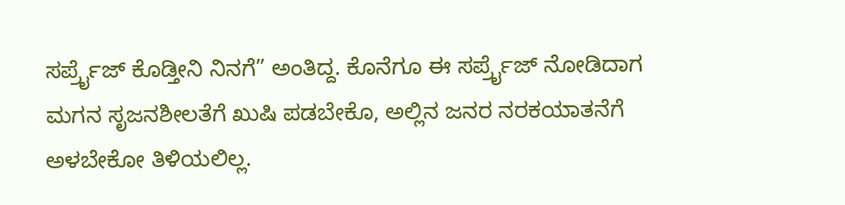ಸರ್ಪ್ರೈಜ್ ಕೊಡ್ತೀನಿ ನಿನಗೆ” ಅಂತಿದ್ದ. ಕೊನೆಗೂ ಈ ಸರ್ಪ್ರೈಜ್ ನೋಡಿದಾಗ ಮಗನ ಸೃಜನಶೀಲತೆಗೆ ಖುಷಿ ಪಡಬೇಕೊ, ಅಲ್ಲಿನ ಜನರ ನರಕಯಾತನೆಗೆ ಅಳಬೇಕೋ ತಿಳಿಯಲಿಲ್ಲ.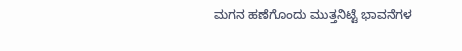ಮಗನ ಹಣೆಗೊಂದು ಮುತ್ತನಿಟ್ಟೆ ಭಾವನೆಗಳ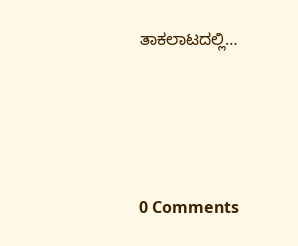ತಾಕಲಾಟದಲ್ಲಿ…







0 Comments